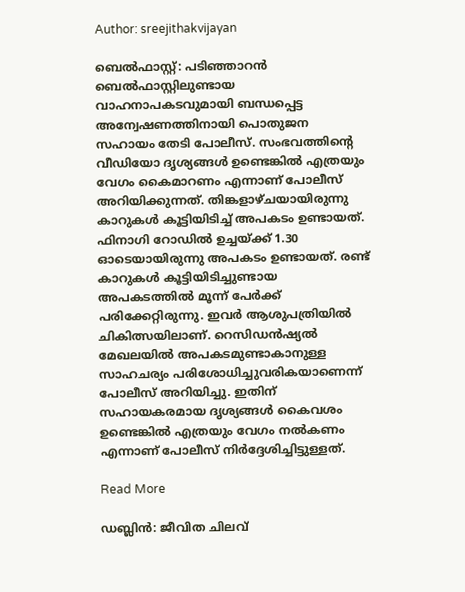Author: sreejithakvijayan

ബെൽഫാസ്റ്റ്: പടിഞ്ഞാറൻ ബെൽഫാസ്റ്റിലുണ്ടായ വാഹനാപകടവുമായി ബന്ധപ്പെട്ട അന്വേഷണത്തിനായി പൊതുജന സഹായം തേടി പോലീസ്. സംഭവത്തിന്റെ വീഡിയോ ദൃശ്യങ്ങൾ ഉണ്ടെങ്കിൽ എത്രയും വേഗം കൈമാറണം എന്നാണ് പോലീസ് അറിയിക്കുന്നത്. തിങ്കളാഴ്ചയായിരുന്നു കാറുകൾ കൂട്ടിയിടിച്ച് അപകടം ഉണ്ടായത്. ഫിനാഗി റോഡിൽ ഉച്ചയ്ക്ക് 1.30 ഓടെയായിരുന്നു അപകടം ഉണ്ടായത്. രണ്ട് കാറുകൾ കൂട്ടിയിടിച്ചുണ്ടായ അപകടത്തിൽ മൂന്ന് പേർക്ക് പരിക്കേറ്റിരുന്നു. ഇവർ ആശുപത്രിയിൽ ചികിത്സയിലാണ്. റെസിഡൻഷ്യൽ മേഖലയിൽ അപകടമുണ്ടാകാനുള്ള സാഹചര്യം പരിശോധിച്ചുവരികയാണെന്ന് പോലീസ് അറിയിച്ചു. ഇതിന് സഹായകരമായ ദൃശ്യങ്ങൾ കൈവശം ഉണ്ടെങ്കിൽ എത്രയും വേഗം നൽകണം എന്നാണ് പോലീസ് നിർദ്ദേശിച്ചിട്ടുള്ളത്.

Read More

ഡബ്ലിൻ: ജീവിത ചിലവ്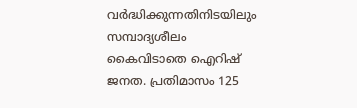വർദ്ധിക്കുന്നതിനിടയിലും സമ്പാദ്യശീലം കൈവിടാതെ ഐറിഷ് ജനത. പ്രതിമാസം 125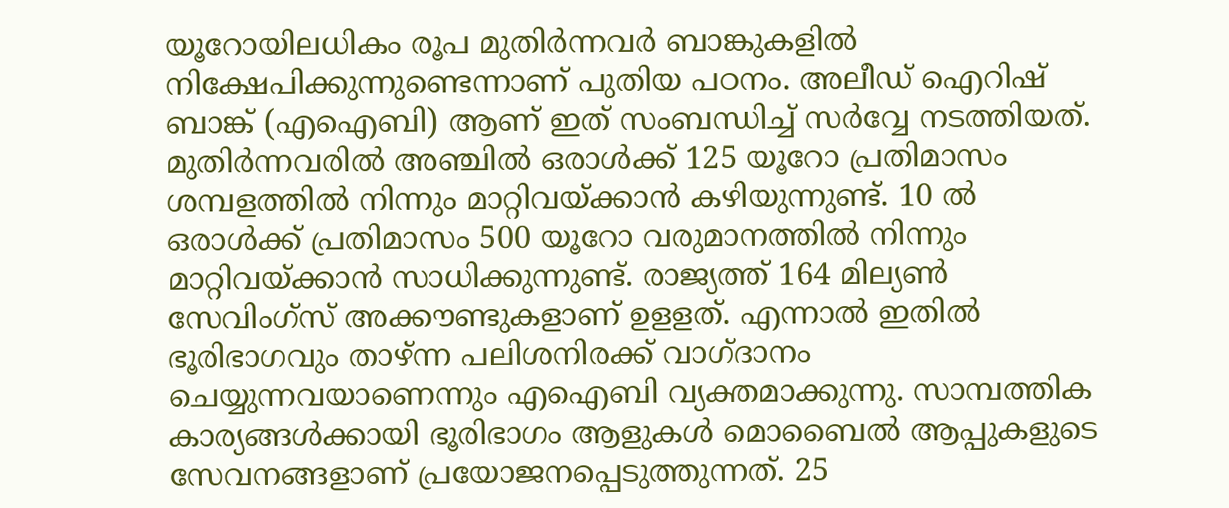യൂറോയിലധികം രൂപ മുതിർന്നവർ ബാങ്കുകളിൽ നിക്ഷേപിക്കുന്നുണ്ടെന്നാണ് പുതിയ പഠനം. അലീഡ് ഐറിഷ് ബാങ്ക് (എഐബി) ആണ് ഇത് സംബന്ധിച്ച് സർവ്വേ നടത്തിയത്. മുതിർന്നവരിൽ അഞ്ചിൽ ഒരാൾക്ക് 125 യൂറോ പ്രതിമാസം ശമ്പളത്തിൽ നിന്നും മാറ്റിവയ്ക്കാൻ കഴിയുന്നുണ്ട്. 10 ൽ ഒരാൾക്ക് പ്രതിമാസം 500 യൂറോ വരുമാനത്തിൽ നിന്നും മാറ്റിവയ്ക്കാൻ സാധിക്കുന്നുണ്ട്. രാജ്യത്ത് 164 മില്യൺ സേവിംഗ്‌സ് അക്കൗണ്ടുകളാണ് ഉളളത്. എന്നാൽ ഇതിൽ ഭൂരിഭാഗവും താഴ്ന്ന പലിശനിരക്ക് വാഗ്ദാനം ചെയ്യുന്നവയാണെന്നും എഐബി വ്യക്തമാക്കുന്നു. സാമ്പത്തിക കാര്യങ്ങൾക്കായി ഭൂരിഭാഗം ആളുകൾ മൊബൈൽ ആപ്പുകളുടെ സേവനങ്ങളാണ് പ്രയോജനപ്പെടുത്തുന്നത്. 25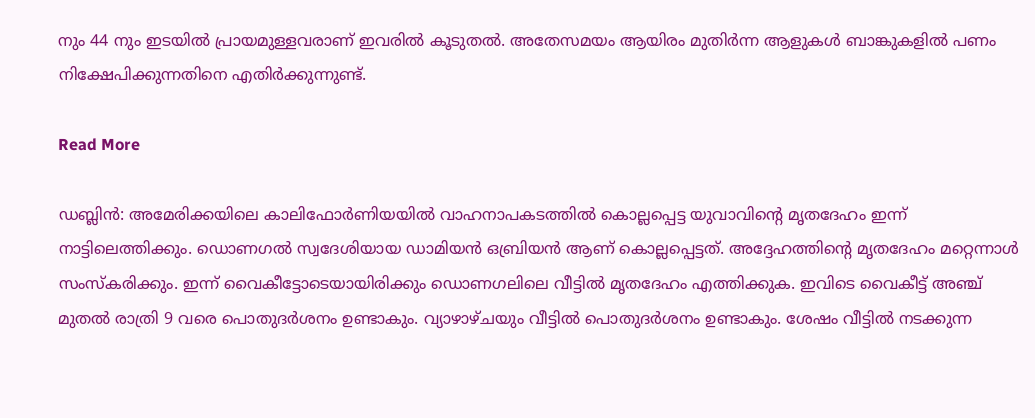നും 44 നും ഇടയിൽ പ്രായമുള്ളവരാണ് ഇവരിൽ കൂടുതൽ. അതേസമയം ആയിരം മുതിർന്ന ആളുകൾ ബാങ്കുകളിൽ പണം നിക്ഷേപിക്കുന്നതിനെ എതിർക്കുന്നുണ്ട്.

Read More

ഡബ്ലിൻ: അമേരിക്കയിലെ കാലിഫോർണിയയിൽ വാഹനാപകടത്തിൽ കൊല്ലപ്പെട്ട യുവാവിന്റെ മൃതദേഹം ഇന്ന് നാട്ടിലെത്തിക്കും. ഡൊണഗൽ സ്വദേശിയായ ഡാമിയൻ ഒബ്രിയൻ ആണ് കൊല്ലപ്പെട്ടത്. അദ്ദേഹത്തിന്റെ മൃതദേഹം മറ്റെന്നാൾ സംസ്‌കരിക്കും. ഇന്ന് വൈകീട്ടോടെയായിരിക്കും ഡൊണഗലിലെ വീട്ടിൽ മൃതദേഹം എത്തിക്കുക. ഇവിടെ വൈകീട്ട് അഞ്ച് മുതൽ രാത്രി 9 വരെ പൊതുദർശനം ഉണ്ടാകും. വ്യാഴാഴ്ചയും വീട്ടിൽ പൊതുദർശനം ഉണ്ടാകും. ശേഷം വീട്ടിൽ നടക്കുന്ന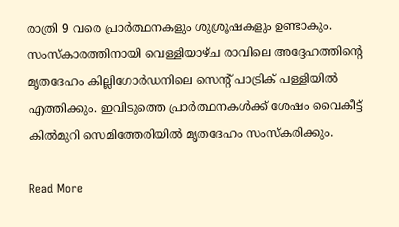രാത്രി 9 വരെ പ്രാർത്ഥനകളും ശുശ്രൂഷകളും ഉണ്ടാകും. സംസ്‌കാരത്തിനായി വെള്ളിയാഴ്ച രാവിലെ അദ്ദേഹത്തിന്റെ മൃതദേഹം കില്ലിഗോർഡനിലെ സെന്റ് പാട്രിക് പള്ളിയിൽ എത്തിക്കും. ഇവിടുത്തെ പ്രാർത്ഥനകൾക്ക് ശേഷം വൈകീട്ട് കിൽമുറി സെമിത്തേരിയിൽ മൃതദേഹം സംസ്‌കരിക്കും.

Read More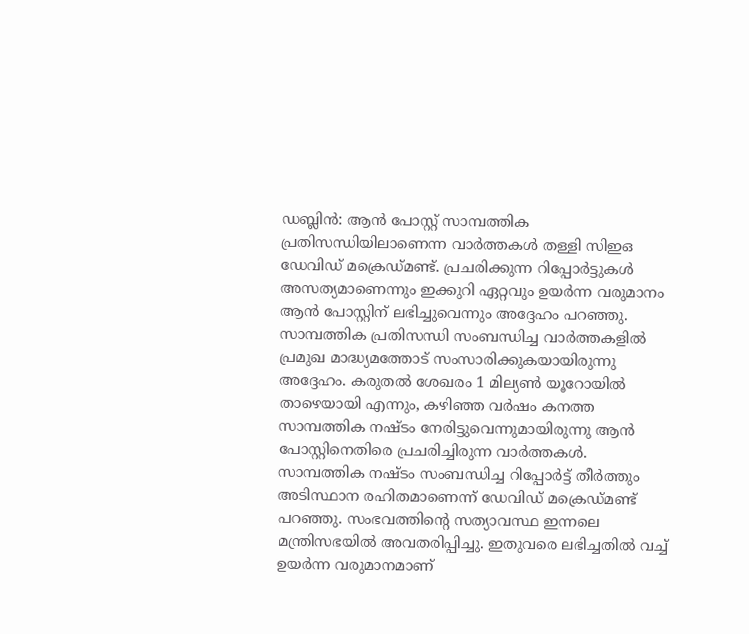ഡബ്ലിൻ: ആൻ പോസ്റ്റ് സാമ്പത്തിക പ്രതിസന്ധിയിലാണെന്ന വാർത്തകൾ തള്ളി സിഇഒ ഡേവിഡ് മക്രെഡ്മണ്ട്. പ്രചരിക്കുന്ന റിപ്പോർട്ടുകൾ അസത്യമാണെന്നും ഇക്കുറി ഏറ്റവും ഉയർന്ന വരുമാനം ആൻ പോസ്റ്റിന് ലഭിച്ചുവെന്നും അദ്ദേഹം പറഞ്ഞു. സാമ്പത്തിക പ്രതിസന്ധി സംബന്ധിച്ച വാർത്തകളിൽ പ്രമുഖ മാദ്ധ്യമത്തോട് സംസാരിക്കുകയായിരുന്നു അദ്ദേഹം. കരുതൽ ശേഖരം 1 മില്യൺ യൂറോയിൽ താഴെയായി എന്നും, കഴിഞ്ഞ വർഷം കനത്ത സാമ്പത്തിക നഷ്ടം നേരിട്ടുവെന്നുമായിരുന്നു ആൻ പോസ്റ്റിനെതിരെ പ്രചരിച്ചിരുന്ന വാർത്തകൾ. സാമ്പത്തിക നഷ്ടം സംബന്ധിച്ച റിപ്പോർട്ട് തീർത്തും അടിസ്ഥാന രഹിതമാണെന്ന് ഡേവിഡ് മക്രെഡ്മണ്ട് പറഞ്ഞു. സംഭവത്തിന്റെ സത്യാവസ്ഥ ഇന്നലെ മന്ത്രിസഭയിൽ അവതരിപ്പിച്ചു. ഇതുവരെ ലഭിച്ചതിൽ വച്ച് ഉയർന്ന വരുമാനമാണ്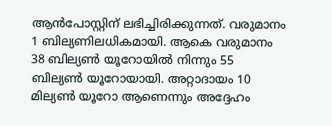ആൻപോസ്റ്റിന് ലഭിച്ചിരിക്കുന്നത്. വരുമാനം 1 ബില്യണിലധികമായി. ആകെ വരുമാനം 38 ബില്യൺ യൂറോയിൽ നിന്നും 55 ബില്യൺ യൂറോയായി. അറ്റാദായം 10 മില്യൺ യൂറോ ആണെന്നും അദ്ദേഹം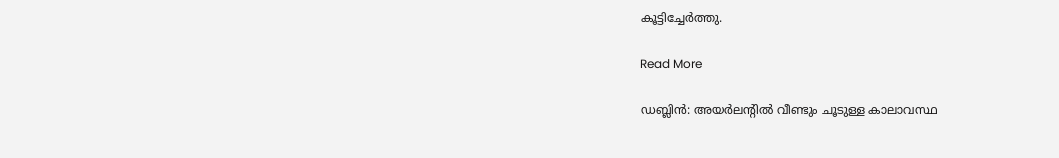കൂട്ടിച്ചേർത്തു.

Read More

ഡബ്ലിൻ: അയർലന്റിൽ വീണ്ടും ചൂടുള്ള കാലാവസ്ഥ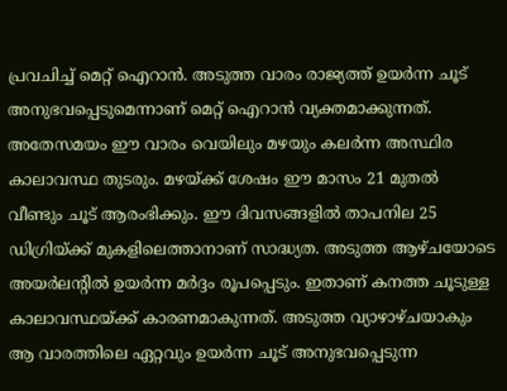പ്രവചിച്ച് മെറ്റ് ഐറാൻ. അടുത്ത വാരം രാജ്യത്ത് ഉയർന്ന ചൂട് അനുഭവപ്പെടുമെന്നാണ് മെറ്റ് ഐറാൻ വ്യക്തമാക്കുന്നത്. അതേസമയം ഈ വാരം വെയിലും മഴയും കലർന്ന അസ്ഥിര കാലാവസ്ഥ തുടരും. മഴയ്ക്ക് ശേഷം ഈ മാസം 21 മുതൽ വീണ്ടും ചൂട് ആരംഭിക്കും. ഈ ദിവസങ്ങളിൽ താപനില 25 ഡിഗ്രിയ്ക്ക് മുകളിലെത്താനാണ് സാദ്ധ്യത. അടുത്ത ആഴ്ചയോടെ അയർലന്റിൽ ഉയർന്ന മർദ്ദം രൂപപ്പെടും. ഇതാണ് കനത്ത ചൂടുള്ള കാലാവസ്ഥയ്ക്ക് കാരണമാകുന്നത്. അടുത്ത വ്യാഴാഴ്ചയാകും ആ വാരത്തിലെ ഏറ്റവും ഉയർന്ന ചൂട് അനുഭവപ്പെടുന്ന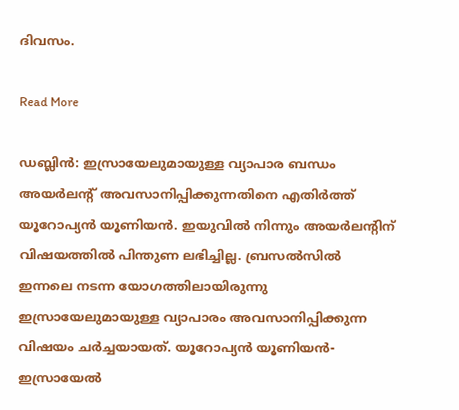ദിവസം.

Read More

ഡബ്ലിൻ: ഇസ്രായേലുമായുള്ള വ്യാപാര ബന്ധം അയർലന്റ് അവസാനിപ്പിക്കുന്നതിനെ എതിർത്ത് യൂറോപ്യൻ യൂണിയൻ. ഇയുവിൽ നിന്നും അയർലന്റിന് വിഷയത്തിൽ പിന്തുണ ലഭിച്ചില്ല. ബ്രസൽസിൽ ഇന്നലെ നടന്ന യോഗത്തിലായിരുന്നു ഇസ്രായേലുമായുള്ള വ്യാപാരം അവസാനിപ്പിക്കുന്ന വിഷയം ചർച്ചയായത്. യൂറോപ്യൻ യൂണിയൻ- ഇസ്രായേൽ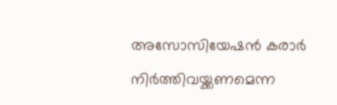അസോസിയേഷൻ കരാർ നിർത്തിവയ്ക്കണമെന്ന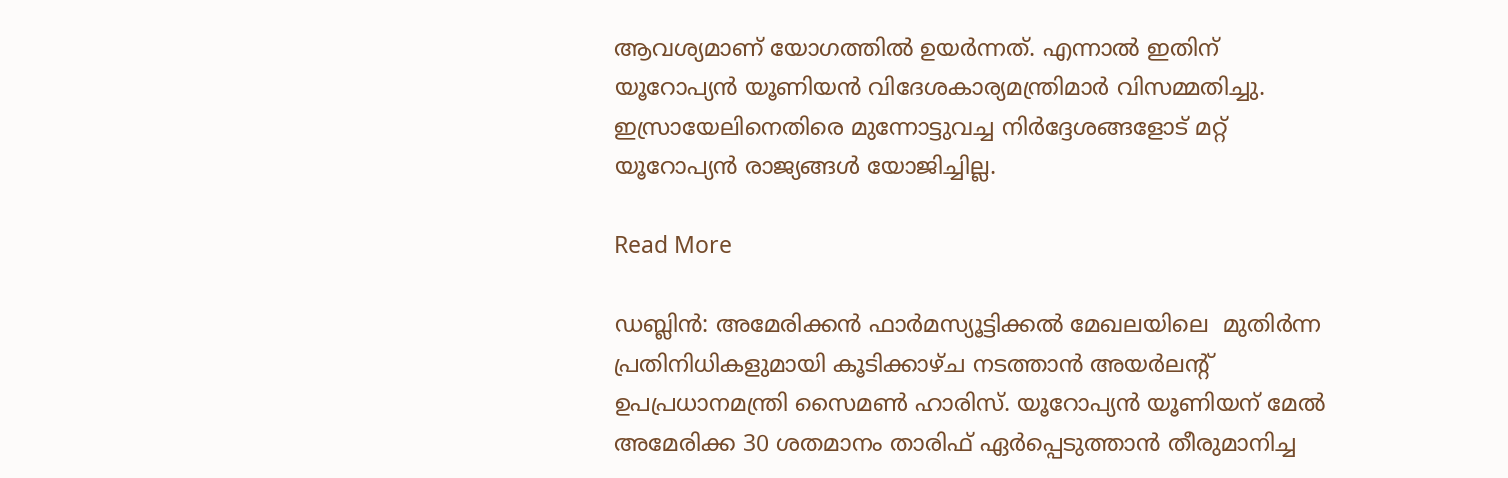ആവശ്യമാണ് യോഗത്തിൽ ഉയർന്നത്. എന്നാൽ ഇതിന് യൂറോപ്യൻ യൂണിയൻ വിദേശകാര്യമന്ത്രിമാർ വിസമ്മതിച്ചു. ഇസ്രായേലിനെതിരെ മുന്നോട്ടുവച്ച നിർദ്ദേശങ്ങളോട് മറ്റ് യൂറോപ്യൻ രാജ്യങ്ങൾ യോജിച്ചില്ല.

Read More

ഡബ്ലിൻ: അമേരിക്കൻ ഫാർമസ്യൂട്ടിക്കൽ മേഖലയിലെ  മുതിർന്ന പ്രതിനിധികളുമായി കൂടിക്കാഴ്ച നടത്താൻ അയർലന്റ് ഉപപ്രധാനമന്ത്രി സൈമൺ ഹാരിസ്. യൂറോപ്യൻ യൂണിയന് മേൽ അമേരിക്ക 30 ശതമാനം താരിഫ് ഏർപ്പെടുത്താൻ തീരുമാനിച്ച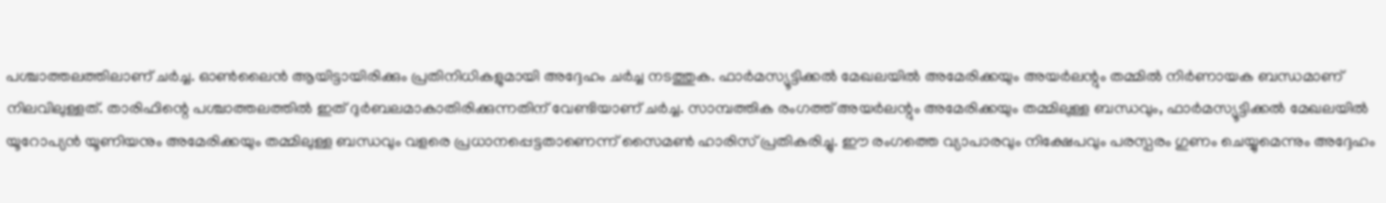പശ്ചാത്തലത്തിലാണ് ചർച്ച. ഓൺലൈൻ ആയിട്ടായിരിക്കും പ്രതിനിധികളുമായി അദ്ദേഹം ചർച്ച നടത്തുക. ഫാർമസ്യൂട്ടിക്കൽ മേഖലയിൽ അമേരിക്കയും അയർലന്റും തമ്മിൽ നിർണായക ബന്ധമാണ് നിലവിലുള്ളത്. താരിഫിന്റെ പശ്ചാത്തലത്തിൽ ഇത് ദുർബലമാകാതിരിക്കുന്നതിന് വേണ്ടിയാണ് ചർച്ച. സാമ്പത്തിക രംഗത്ത് അയർലന്റും അമേരിക്കയും തമ്മിലുള്ള ബന്ധവും, ഫാർമസ്യൂട്ടിക്കൽ മേഖലയിൽ യൂറോപ്യൻ യൂണിയനും അമേരിക്കയും തമ്മിലുള്ള ബന്ധവും വളരെ പ്രധാനപ്പെട്ടതാണെന്ന് സൈമൺ ഹാരിസ് പ്രതികരിച്ചു. ഈ രംഗത്തെ വ്യാപാരവും നിക്ഷേപവും പരസ്പരം ഗുണം ചെയ്യുമെന്നും അദ്ദേഹം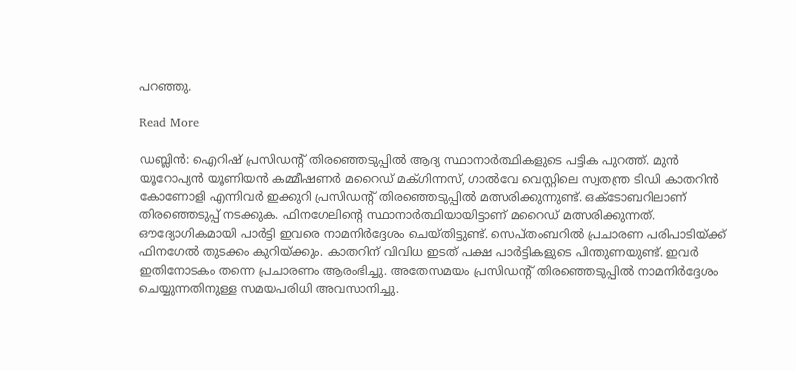പറഞ്ഞു.

Read More

ഡബ്ലിൻ: ഐറിഷ് പ്രസിഡന്റ് തിരഞ്ഞെടുപ്പിൽ ആദ്യ സ്ഥാനാർത്ഥികളുടെ പട്ടിക പുറത്ത്. മുൻ യൂറോപ്യൻ യൂണിയൻ കമ്മീഷണർ മറൈഡ് മക്ഗിന്നസ്, ഗാൽവേ വെസ്റ്റിലെ സ്വതന്ത്ര ടിഡി കാതറിൻ കോണോളി എന്നിവർ ഇക്കുറി പ്രസിഡന്റ് തിരഞ്ഞെടുപ്പിൽ മത്സരിക്കുന്നുണ്ട്. ഒക്ടോബറിലാണ് തിരഞ്ഞെടുപ്പ് നടക്കുക. ഫിനഗേലിന്റെ സ്ഥാനാർത്ഥിയായിട്ടാണ് മറൈഡ് മത്സരിക്കുന്നത്. ഔദ്യോഗികമായി പാർട്ടി ഇവരെ നാമനിർദ്ദേശം ചെയ്തിട്ടുണ്ട്. സെപ്തംബറിൽ പ്രചാരണ പരിപാടിയ്ക്ക് ഫിനഗേൽ തുടക്കം കുറിയ്ക്കും. കാതറിന് വിവിധ ഇടത് പക്ഷ പാർട്ടികളുടെ പിന്തുണയുണ്ട്. ഇവർ ഇതിനോടകം തന്നെ പ്രചാരണം ആരംഭിച്ചു. അതേസമയം പ്രസിഡന്റ് തിരഞ്ഞെടുപ്പിൽ നാമനിർദ്ദേശം ചെയ്യുന്നതിനുള്ള സമയപരിധി അവസാനിച്ചു.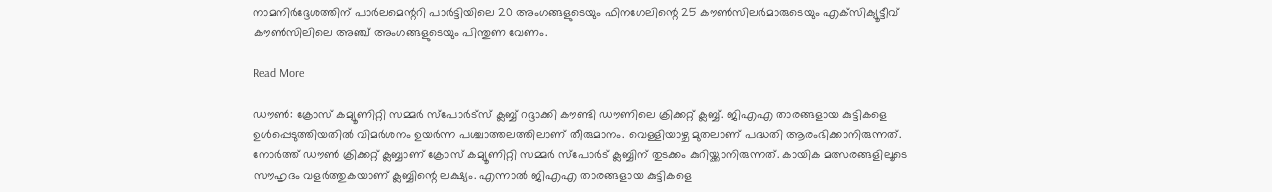നാമനിർദ്ദേശത്തിന് പാർലമെന്ററി പാർട്ടിയിലെ 20 അംഗങ്ങളുടെയും ഫിനഗേലിന്റെ 25 കൗൺസിലർമാരുടെയും എക്‌സിക്യൂട്ടീവ് കൗൺസിലിലെ അഞ്ച് അംഗങ്ങളുടെയും പിന്തുണ വേണം.

Read More

ഡൗൺ: ക്രോസ് കമ്യൂണിറ്റി സമ്മർ സ്‌പോർട്‌സ് ക്ലബ്ബ് റദ്ദാക്കി കൗണ്ടി ഡൗണിലെ ക്രിക്കറ്റ് ക്ലബ്ബ്. ജിഎഎ താരങ്ങളായ കുട്ടികളെ ഉൾപ്പെടുത്തിയതിൽ വിമർശനം ഉയർന്ന പശ്ചാത്തലത്തിലാണ് തീരുമാനം. വെള്ളിയാഴ്ച മുതലാണ് പദ്ധതി ആരംഭിക്കാനിരുന്നത്. നോർത്ത് ഡൗൺ ക്രിക്കറ്റ് ക്ലബ്ബാണ് ക്രോസ് കമ്യൂണിറ്റി സമ്മർ സ്‌പോർട് ക്ലബ്ബിന് തുടക്കം കുറിയ്ക്കാനിരുന്നത്. കായിക മത്സരങ്ങളിലൂടെ സൗഹൃദം വളർത്തുകയാണ് ക്ലബ്ബിന്റെ ലക്ഷ്യം. എന്നാൽ ജിഎഎ താരങ്ങളായ കുട്ടികളെ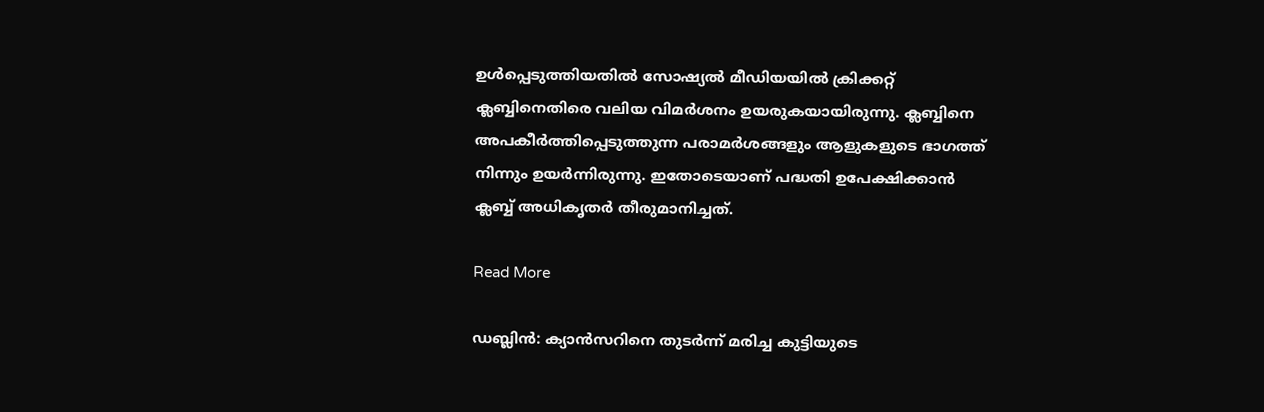ഉൾപ്പെടുത്തിയതിൽ സോഷ്യൽ മീഡിയയിൽ ക്രിക്കറ്റ് ക്ലബ്ബിനെതിരെ വലിയ വിമർശനം ഉയരുകയായിരുന്നു. ക്ലബ്ബിനെ അപകീർത്തിപ്പെടുത്തുന്ന പരാമർശങ്ങളും ആളുകളുടെ ഭാഗത്ത് നിന്നും ഉയർന്നിരുന്നു. ഇതോടെയാണ് പദ്ധതി ഉപേക്ഷിക്കാൻ ക്ലബ്ബ് അധികൃതർ തീരുമാനിച്ചത്.

Read More

ഡബ്ലിൻ: ക്യാൻസറിനെ തുടർന്ന് മരിച്ച കുട്ടിയുടെ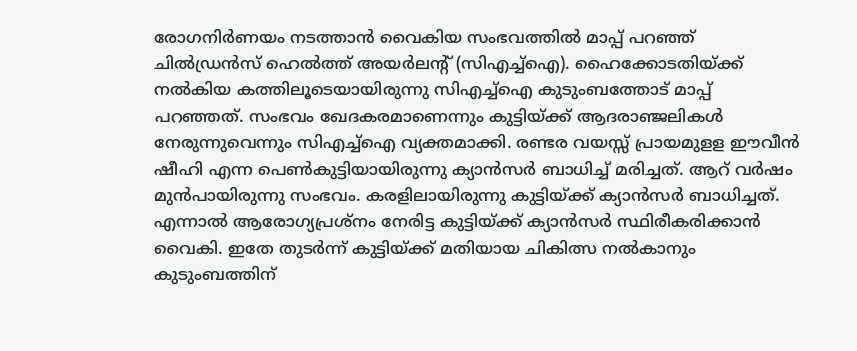രോഗനിർണയം നടത്താൻ വൈകിയ സംഭവത്തിൽ മാപ്പ് പറഞ്ഞ് ചിൽഡ്രൻസ് ഹെൽത്ത് അയർലന്റ് (സിഎച്ച്‌ഐ). ഹൈക്കോടതിയ്ക്ക് നൽകിയ കത്തിലൂടെയായിരുന്നു സിഎച്ച്‌ഐ കുടുംബത്തോട് മാപ്പ് പറഞ്ഞത്. സംഭവം ഖേദകരമാണെന്നും കുട്ടിയ്ക്ക് ആദരാഞ്ജലികൾ നേരുന്നുവെന്നും സിഎച്ച്‌ഐ വ്യക്തമാക്കി. രണ്ടര വയസ്സ് പ്രായമുളള ഈവീൻ ഷീഹി എന്ന പെൺകുട്ടിയായിരുന്നു ക്യാൻസർ ബാധിച്ച് മരിച്ചത്. ആറ് വർഷം മുൻപായിരുന്നു സംഭവം. കരളിലായിരുന്നു കുട്ടിയ്ക്ക് ക്യാൻസർ ബാധിച്ചത്. എന്നാൽ ആരോഗ്യപ്രശ്‌നം നേരിട്ട കുട്ടിയ്ക്ക് ക്യാൻസർ സ്ഥിരീകരിക്കാൻ വൈകി. ഇതേ തുടർന്ന് കുട്ടിയ്ക്ക് മതിയായ ചികിത്സ നൽകാനും കുടുംബത്തിന്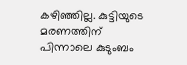കഴിഞ്ഞില്ല. കുട്ടിയുടെ മരണത്തിന് പിന്നാലെ കുടുംബം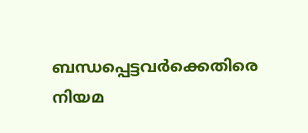ബന്ധപ്പെട്ടവർക്കെതിരെ നിയമ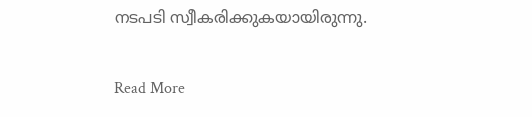നടപടി സ്വീകരിക്കുകയായിരുന്നു.

Read More